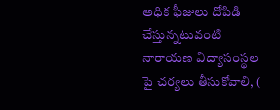అధిక ఫీజులు దోపిడి చేస్తున్నటువంటి నారాయణ విద్యాసంస్థల పై చర్యలు తీసుకోవాలి, (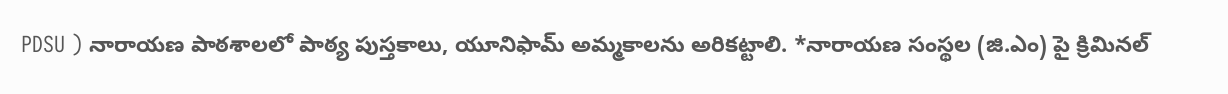PDSU ) నారాయణ పాఠశాలలో పాఠ్య పుస్తకాలు, యూనిఫామ్ అమ్మకాలను అరికట్టాలి. *నారాయణ సంస్థల (జి.ఎం) పై క్రిమినల్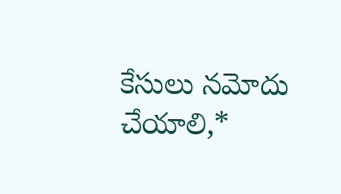కేసులు నమోదు చేయాలి,*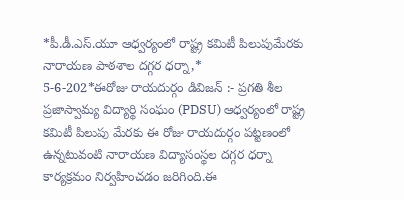*పీ.డీ.ఎస్.యూ ఆధ్వర్యంలో రాష్ట్ర కమిటీ పిలుపుమేరకు నారాయణ పాఠశాల దగ్గర ధర్నా,*
5-6-202*ఈరోజు రాయదుర్గం డివిజన్ :- ప్రగతి శీల ప్రజాస్వామ్య విద్యార్థి సంఘం (PDSU) ఆధ్వర్యంలో రాష్ట్ర కమిటీ పిలుపు మేరకు ఈ రోజు రాయదుర్గం పట్టణంలో ఉన్నటువంటి నారాయణ విద్యాసంస్థల దగ్గర ధర్నా కార్యక్రమం నిర్వహించడం జరిగింది.ఈ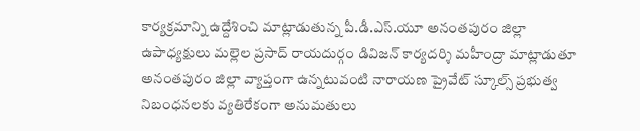కార్యక్రమాన్ని ఉద్దేశించి మాట్లాడుతున్న పీ.డీ.ఎస్.యూ అనంతపురం జిల్లా ఉపాధ్యక్షులు మల్లెల ప్రసాద్ రాయదుర్గం డివిజన్ కార్యదర్శి మహీంద్రా మాట్లాడుతూ అనంతపురం జిల్లా వ్యాప్తంగా ఉన్నటువంటి నారాయణ ప్రైవేట్ స్కూల్స్ ప్రభుత్వ నిబంధనలకు వ్యతిరేకంగా అనుమతులు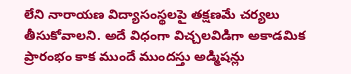లేని నారాయణ విద్యాసంస్థలపై తక్షణమే చర్యలు తీసుకోవాలని. అదే విధంగా విచ్చలవిడిగా అకాడమిక ప్రారంభం కాక ముందే ముందస్తు అడ్మిషన్లు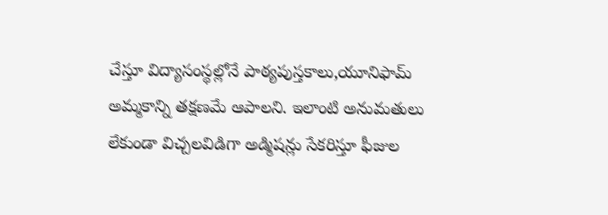చేస్తూ విద్యాసంస్థల్లోనే పాఠ్యపుస్తకాలు,యూనిఫామ్ అమ్మకాన్ని తక్షణమే ఆపాలని. ఇలాంటి అనుమతులు లేకుండా విచ్చలవిడిగా అడ్మిషన్లు సేకరిస్తూ ఫీజుల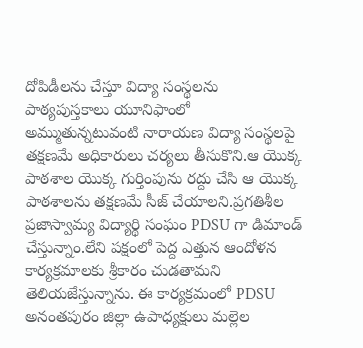దోపిడీలను చేస్తూ విద్యా సంస్థలను పాఠ్యపుస్తకాలు యూనిఫాంలో అమ్ముతున్నటువంటి నారాయణ విద్యా సంస్థలపై తక్షణమే అధికారులు చర్యలు తీసుకొని.ఆ యొక్క పాఠశాల యొక్క గుర్తింపును రద్దు చేసి ఆ యొక్క పాఠశాలను తక్షణమే సీజ్ చేయాలని.ప్రగతిశీల ప్రజాస్వామ్య విద్యార్థి సంఘం PDSU గా డిమాండ్ చేస్తున్నాం.లేని పక్షంలో పెద్ద ఎత్తున ఆందోళన కార్యక్రమాలకు శ్రీకారం చుడతామని తెలియజేస్తున్నాను. ఈ కార్యక్రమంలో PDSU అనంతపురం జిల్లా ఉపాధ్యక్షులు మల్లెల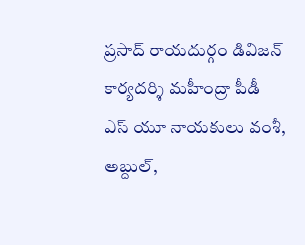ప్రసాద్ రాయదుర్గం డివిజన్ కార్యదర్శి మహీంద్రా పీడీ ఎస్ యూ నాయకులు వంశీ, అబ్దుల్,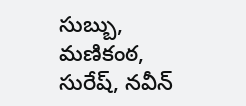సుబ్బు, మణికంఠ, సురేష్, నవీన్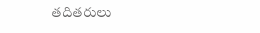తదితరులు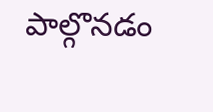పాల్గొనడం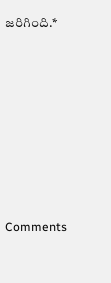జరిగింది.*









Comments